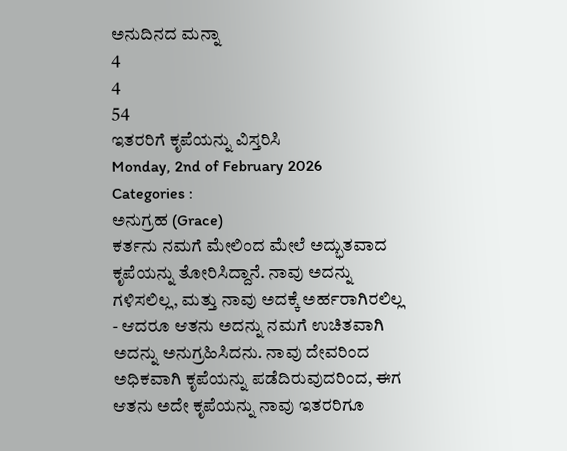ಅನುದಿನದ ಮನ್ನಾ
4
4
54
ಇತರರಿಗೆ ಕೃಪೆಯನ್ನು ವಿಸ್ತರಿಸಿ
Monday, 2nd of February 2026
Categories :
ಅನುಗ್ರಹ (Grace)
ಕರ್ತನು ನಮಗೆ ಮೇಲಿಂದ ಮೇಲೆ ಅದ್ಭುತವಾದ ಕೃಪೆಯನ್ನು ತೋರಿಸಿದ್ದಾನೆ. ನಾವು ಅದನ್ನು ಗಳಿಸಲಿಲ್ಲ, ಮತ್ತು ನಾವು ಅದಕ್ಕೆ ಅರ್ಹರಾಗಿರಲಿಲ್ಲ - ಆದರೂ ಆತನು ಅದನ್ನು ನಮಗೆ ಉಚಿತವಾಗಿ ಅದನ್ನು ಅನುಗ್ರಹಿಸಿದನು. ನಾವು ದೇವರಿಂದ ಅಧಿಕವಾಗಿ ಕೃಪೆಯನ್ನು ಪಡೆದಿರುವುದರಿಂದ, ಈಗ ಆತನು ಅದೇ ಕೃಪೆಯನ್ನು ನಾವು ಇತರರಿಗೂ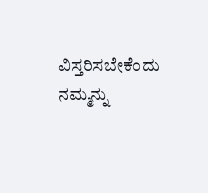ವಿಸ್ತರಿಸಬೇಕೆಂದು ನಮ್ಮನ್ನು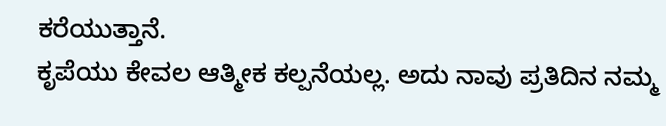ಕರೆಯುತ್ತಾನೆ.
ಕೃಪೆಯು ಕೇವಲ ಆತ್ಮೀಕ ಕಲ್ಪನೆಯಲ್ಲ. ಅದು ನಾವು ಪ್ರತಿದಿನ ನಮ್ಮ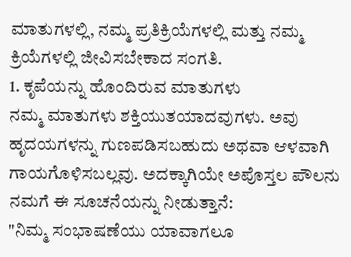ಮಾತುಗಳಲ್ಲಿ, ನಮ್ಮ ಪ್ರತಿಕ್ರಿಯೆಗಳಲ್ಲಿ ಮತ್ತು ನಮ್ಮ ಕ್ರಿಯೆಗಳಲ್ಲಿ ಜೀವಿಸಬೇಕಾದ ಸಂಗತಿ.
1. ಕೃಪೆಯನ್ನು ಹೊಂದಿರುವ ಮಾತುಗಳು
ನಮ್ಮ ಮಾತುಗಳು ಶಕ್ತಿಯುತಯಾದವುಗಳು. ಅವು ಹೃದಯಗಳನ್ನು ಗುಣಪಡಿಸಬಹುದು ಅಥವಾ ಆಳವಾಗಿ ಗಾಯಗೊಳಿಸಬಲ್ಲವು. ಅದಕ್ಕಾಗಿಯೇ ಅಪೊಸ್ತಲ ಪೌಲನು ನಮಗೆ ಈ ಸೂಚನೆಯನ್ನು ನೀಡುತ್ತಾನೆ:
"ನಿಮ್ಮ ಸಂಭಾಷಣೆಯು ಯಾವಾಗಲೂ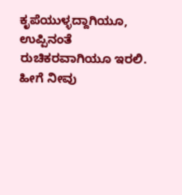ಕೃಪೆಯುಳ್ಳದ್ದಾಗಿಯೂ, ಉಪ್ಪಿನಂತೆ ರುಚಿಕರವಾಗಿಯೂ ಇರಲಿ. ಹೀಗೆ ನೀವು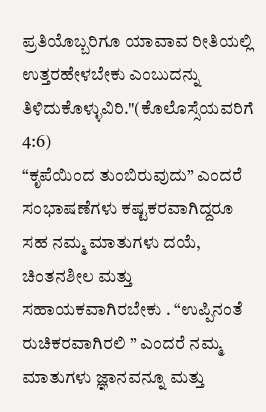ಪ್ರತಿಯೊಬ್ಬರಿಗೂ ಯಾವಾವ ರೀತಿಯಲ್ಲಿ ಉತ್ತರಹೇಳಬೇಕು ಎಂಬುದನ್ನು ತಿಳಿದುಕೊಳ್ಳುವಿರಿ."(ಕೊಲೊಸ್ಸೆಯವರಿಗೆ 4:6)
“ಕೃಪೆಯಿಂದ ತುಂಬಿರುವುದು” ಎಂದರೆ ಸಂಭಾಷಣೆಗಳು ಕಷ್ಟಕರವಾಗಿದ್ದರೂ ಸಹ ನಮ್ಮ ಮಾತುಗಳು ದಯೆ, ಚಿಂತನಶೀಲ ಮತ್ತು ಸಹಾಯಕವಾಗಿರಬೇಕು . “ಉಪ್ಪಿನಂತೆ ರುಚಿಕರವಾಗಿರಲಿ ” ಎಂದರೆ ನಮ್ಮ ಮಾತುಗಳು ಜ್ಞಾನವನ್ನೂ ಮತ್ತು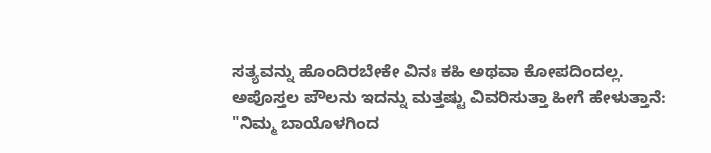ಸತ್ಯವನ್ನು ಹೊಂದಿರಬೇಕೇ ವಿನಃ ಕಹಿ ಅಥವಾ ಕೋಪದಿಂದಲ್ಲ.
ಅಪೊಸ್ತಲ ಪೌಲನು ಇದನ್ನು ಮತ್ತಷ್ಟು ವಿವರಿಸುತ್ತಾ ಹೀಗೆ ಹೇಳುತ್ತಾನೆ:
"ನಿಮ್ಮ ಬಾಯೊಳಗಿಂದ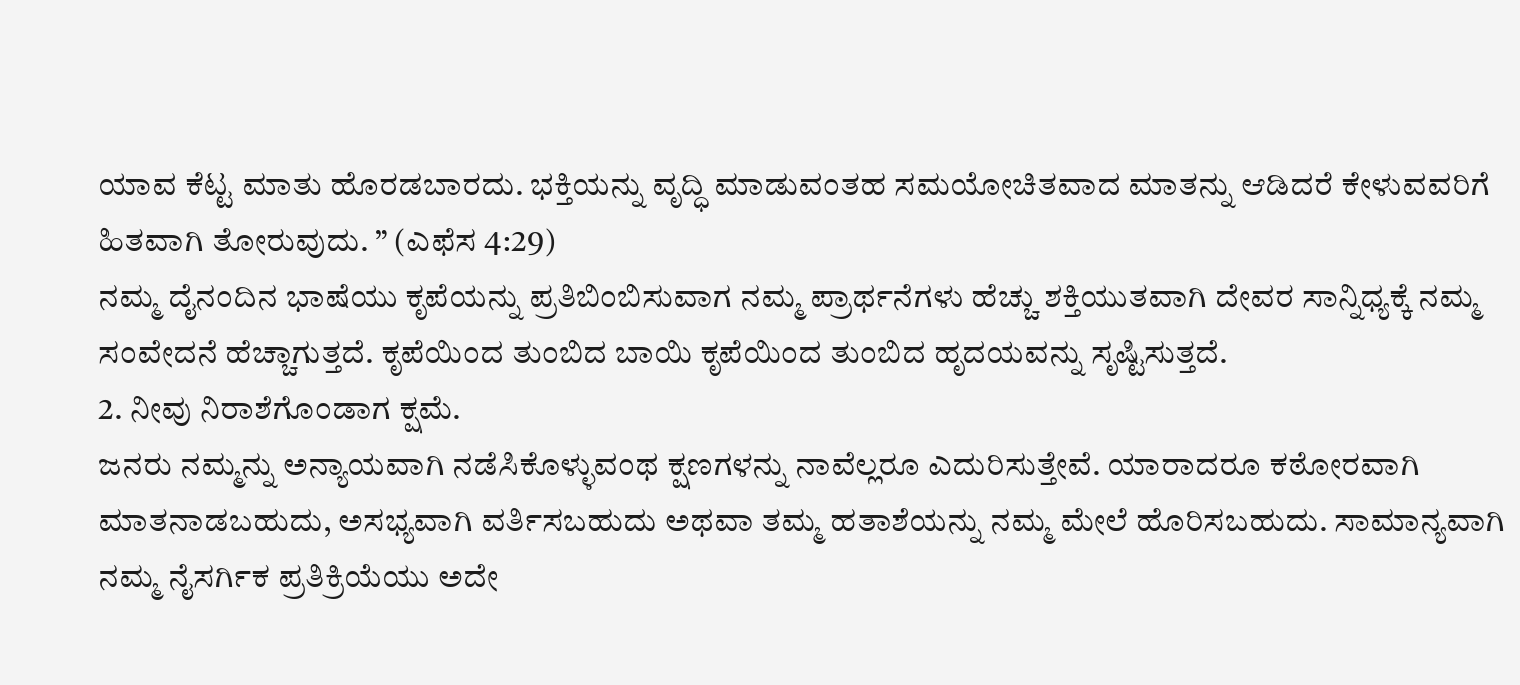ಯಾವ ಕೆಟ್ಟ ಮಾತು ಹೊರಡಬಾರದು. ಭಕ್ತಿಯನ್ನು ವೃದ್ಧಿ ಮಾಡುವಂತಹ ಸಮಯೋಚಿತವಾದ ಮಾತನ್ನು ಆಡಿದರೆ ಕೇಳುವವರಿಗೆ ಹಿತವಾಗಿ ತೋರುವುದು. ” (ಎಫೆಸ 4:29)
ನಮ್ಮ ದೈನಂದಿನ ಭಾಷೆಯು ಕೃಪೆಯನ್ನು ಪ್ರತಿಬಿಂಬಿಸುವಾಗ ನಮ್ಮ ಪ್ರಾರ್ಥನೆಗಳು ಹೆಚ್ಚು ಶಕ್ತಿಯುತವಾಗಿ ದೇವರ ಸಾನ್ನಿಧ್ಯಕ್ಕೆ ನಮ್ಮ ಸಂವೇದನೆ ಹೆಚ್ಚಾಗುತ್ತದೆ. ಕೃಪೆಯಿಂದ ತುಂಬಿದ ಬಾಯಿ ಕೃಪೆಯಿಂದ ತುಂಬಿದ ಹೃದಯವನ್ನು ಸೃಷ್ಟಿಸುತ್ತದೆ.
2. ನೀವು ನಿರಾಶೆಗೊಂಡಾಗ ಕ್ಷಮೆ.
ಜನರು ನಮ್ಮನ್ನು ಅನ್ಯಾಯವಾಗಿ ನಡೆಸಿಕೊಳ್ಳುವಂಥ ಕ್ಷಣಗಳನ್ನು ನಾವೆಲ್ಲರೂ ಎದುರಿಸುತ್ತೇವೆ. ಯಾರಾದರೂ ಕಠೋರವಾಗಿ ಮಾತನಾಡಬಹುದು, ಅಸಭ್ಯವಾಗಿ ವರ್ತಿಸಬಹುದು ಅಥವಾ ತಮ್ಮ ಹತಾಶೆಯನ್ನು ನಮ್ಮ ಮೇಲೆ ಹೊರಿಸಬಹುದು. ಸಾಮಾನ್ಯವಾಗಿ ನಮ್ಮ ನೈಸರ್ಗಿಕ ಪ್ರತಿಕ್ರಿಯೆಯು ಅದೇ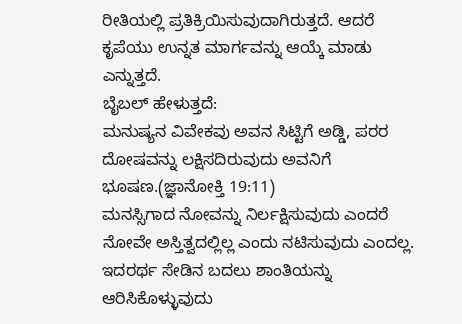ರೀತಿಯಲ್ಲಿ ಪ್ರತಿಕ್ರಿಯಿಸುವುದಾಗಿರುತ್ತದೆ. ಆದರೆ ಕೃಪೆಯು ಉನ್ನತ ಮಾರ್ಗವನ್ನು ಆಯ್ಕೆ ಮಾಡು ಎನ್ನುತ್ತದೆ.
ಬೈಬಲ್ ಹೇಳುತ್ತದೆ:
ಮನುಷ್ಯನ ವಿವೇಕವು ಅವನ ಸಿಟ್ಟಿಗೆ ಅಡ್ಡಿ, ಪರರ ದೋಷವನ್ನು ಲಕ್ಷಿಸದಿರುವುದು ಅವನಿಗೆ ಭೂಷಣ.(ಜ್ಞಾನೋಕ್ತಿ 19:11)
ಮನಸ್ಸಿಗಾದ ನೋವನ್ನು ನಿರ್ಲಕ್ಷಿಸುವುದು ಎಂದರೆ ನೋವೇ ಅಸ್ತಿತ್ವದಲ್ಲಿಲ್ಲ ಎಂದು ನಟಿಸುವುದು ಎಂದಲ್ಲ. ಇದರರ್ಥ ಸೇಡಿನ ಬದಲು ಶಾಂತಿಯನ್ನು ಆರಿಸಿಕೊಳ್ಳುವುದು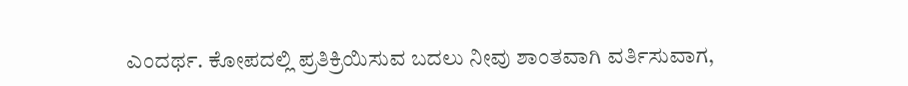ಎಂದರ್ಥ. ಕೋಪದಲ್ಲಿ ಪ್ರತಿಕ್ರಿಯಿಸುವ ಬದಲು ನೀವು ಶಾಂತವಾಗಿ ವರ್ತಿಸುವಾಗ,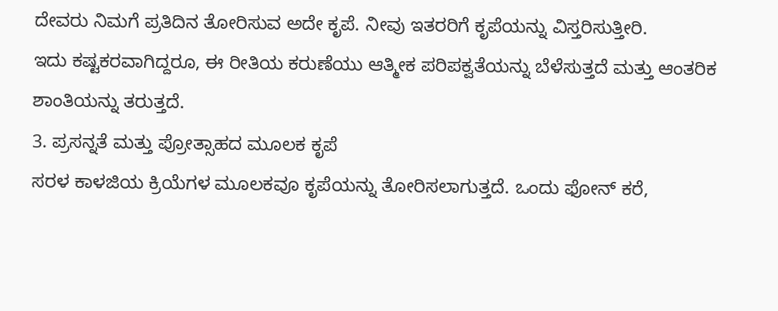ದೇವರು ನಿಮಗೆ ಪ್ರತಿದಿನ ತೋರಿಸುವ ಅದೇ ಕೃಪೆ. ನೀವು ಇತರರಿಗೆ ಕೃಪೆಯನ್ನು ವಿಸ್ತರಿಸುತ್ತೀರಿ.
ಇದು ಕಷ್ಟಕರವಾಗಿದ್ದರೂ, ಈ ರೀತಿಯ ಕರುಣೆಯು ಆತ್ಮೀಕ ಪರಿಪಕ್ವತೆಯನ್ನು ಬೆಳೆಸುತ್ತದೆ ಮತ್ತು ಆಂತರಿಕ ಶಾಂತಿಯನ್ನು ತರುತ್ತದೆ.
3. ಪ್ರಸನ್ನತೆ ಮತ್ತು ಪ್ರೋತ್ಸಾಹದ ಮೂಲಕ ಕೃಪೆ
ಸರಳ ಕಾಳಜಿಯ ಕ್ರಿಯೆಗಳ ಮೂಲಕವೂ ಕೃಪೆಯನ್ನು ತೋರಿಸಲಾಗುತ್ತದೆ. ಒಂದು ಫೋನ್ ಕರೆ,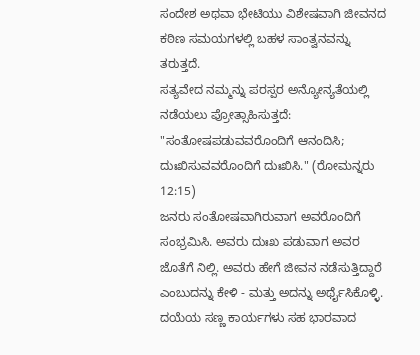ಸಂದೇಶ ಅಥವಾ ಭೇಟಿಯು ವಿಶೇಷವಾಗಿ ಜೀವನದ ಕಠಿಣ ಸಮಯಗಳಲ್ಲಿ ಬಹಳ ಸಾಂತ್ವನವನ್ನು ತರುತ್ತದೆ.
ಸತ್ಯವೇದ ನಮ್ಮನ್ನು ಪರಸ್ಪರ ಅನ್ಯೋನ್ಯತೆಯಲ್ಲಿ ನಡೆಯಲು ಪ್ರೋತ್ಸಾಹಿಸುತ್ತದೆ:
"ಸಂತೋಷಪಡುವವರೊಂದಿಗೆ ಆನಂದಿಸಿ; ದುಃಖಿಸುವವರೊಂದಿಗೆ ದುಃಖಿಸಿ." (ರೋಮನ್ನರು 12:15)
ಜನರು ಸಂತೋಷವಾಗಿರುವಾಗ ಅವರೊಂದಿಗೆ ಸಂಭ್ರಮಿಸಿ. ಅವರು ದುಃಖ ಪಡುವಾಗ ಅವರ ಜೊತೆಗೆ ನಿಲ್ಲಿ. ಅವರು ಹೇಗೆ ಜೀವನ ನಡೆಸುತ್ತಿದ್ದಾರೆ ಎಂಬುದನ್ನು ಕೇಳಿ - ಮತ್ತು ಅದನ್ನು ಅರ್ಥೈಸಿಕೊಳ್ಳಿ. ದಯೆಯ ಸಣ್ಣ ಕಾರ್ಯಗಳು ಸಹ ಭಾರವಾದ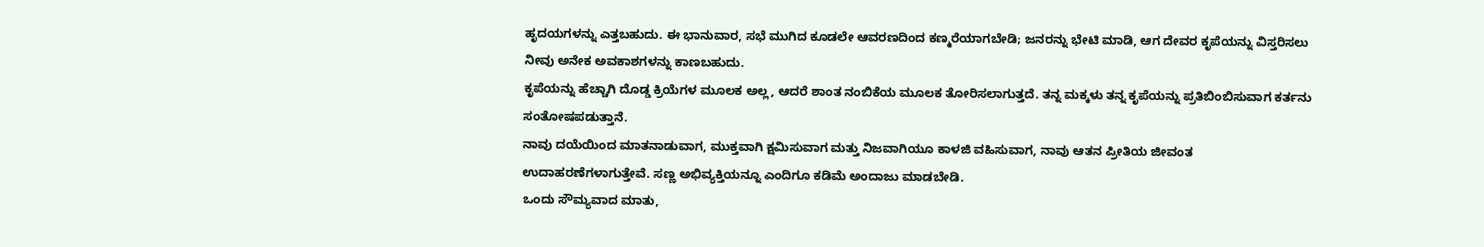ಹೃದಯಗಳನ್ನು ಎತ್ತಬಹುದು. ಈ ಭಾನುವಾರ, ಸಭೆ ಮುಗಿದ ಕೂಡಲೇ ಆವರಣದಿಂದ ಕಣ್ಮರೆಯಾಗಬೇಡಿ; ಜನರನ್ನು ಭೇಟಿ ಮಾಡಿ, ಆಗ ದೇವರ ಕೃಪೆಯನ್ನು ವಿಸ್ತರಿಸಲು ನೀವು ಅನೇಕ ಅವಕಾಶಗಳನ್ನು ಕಾಣಬಹುದು.
ಕೃಪೆಯನ್ನು ಹೆಚ್ಚಾಗಿ ದೊಡ್ಡ ಕ್ರಿಯೆಗಳ ಮೂಲಕ ಅಲ್ಲ, ಆದರೆ ಶಾಂತ ನಂಬಿಕೆಯ ಮೂಲಕ ತೋರಿಸಲಾಗುತ್ತದೆ. ತನ್ನ ಮಕ್ಕಳು ತನ್ನ ಕೃಪೆಯನ್ನು ಪ್ರತಿಬಿಂಬಿಸುವಾಗ ಕರ್ತನು ಸಂತೋಷಪಡುತ್ತಾನೆ.
ನಾವು ದಯೆಯಿಂದ ಮಾತನಾಡುವಾಗ, ಮುಕ್ತವಾಗಿ ಕ್ಷಮಿಸುವಾಗ ಮತ್ತು ನಿಜವಾಗಿಯೂ ಕಾಳಜಿ ವಹಿಸುವಾಗ, ನಾವು ಆತನ ಪ್ರೀತಿಯ ಜೀವಂತ ಉದಾಹರಣೆಗಳಾಗುತ್ತೇವೆ. ಸಣ್ಣ ಅಭಿವ್ಯಕ್ತಿಯನ್ನೂ ಎಂದಿಗೂ ಕಡಿಮೆ ಅಂದಾಜು ಮಾಡಬೇಡಿ.
ಒಂದು ಸೌಮ್ಯವಾದ ಮಾತು,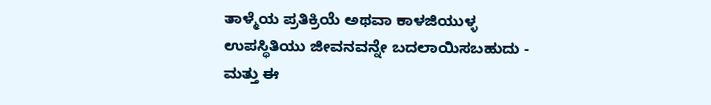ತಾಳ್ಮೆಯ ಪ್ರತಿಕ್ರಿಯೆ ಅಥವಾ ಕಾಳಜಿಯುಳ್ಳ ಉಪಸ್ಥಿತಿಯು ಜೀವನವನ್ನೇ ಬದಲಾಯಿಸಬಹುದು - ಮತ್ತು ಈ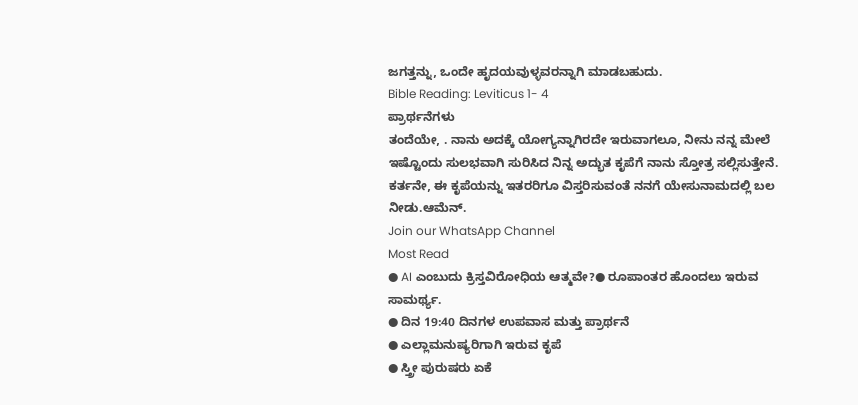ಜಗತ್ತನ್ನು, ಒಂದೇ ಹೃದಯವುಳ್ಳವರನ್ನಾಗಿ ಮಾಡಬಹುದು.
Bible Reading: Leviticus 1- 4
ಪ್ರಾರ್ಥನೆಗಳು
ತಂದೆಯೇ, . ನಾನು ಅದಕ್ಕೆ ಯೋಗ್ಯನ್ನಾಗಿರದೇ ಇರುವಾಗಲೂ, ನೀನು ನನ್ನ ಮೇಲೆ ಇಷ್ಟೊಂದು ಸುಲಭವಾಗಿ ಸುರಿಸಿದ ನಿನ್ನ ಅದ್ಭುತ ಕೃಪೆಗೆ ನಾನು ಸ್ತೋತ್ರ ಸಲ್ಲಿಸುತ್ತೇನೆ. ಕರ್ತನೇ, ಈ ಕೃಪೆಯನ್ನು ಇತರರಿಗೂ ವಿಸ್ತರಿಸುವಂತೆ ನನಗೆ ಯೇಸುನಾಮದಲ್ಲಿ ಬಲ ನೀಡು.ಆಮೆನ್.
Join our WhatsApp Channel
Most Read
● AI ಎಂಬುದು ಕ್ರಿಸ್ತವಿರೋಧಿಯ ಆತ್ಮವೇ?● ರೂಪಾಂತರ ಹೊಂದಲು ಇರುವ ಸಾಮರ್ಥ್ಯ.
● ದಿನ 19:40 ದಿನಗಳ ಉಪವಾಸ ಮತ್ತು ಪ್ರಾರ್ಥನೆ
● ಎಲ್ಲಾಮನುಷ್ಯರಿಗಾಗಿ ಇರುವ ಕೃಪೆ
● ಸ್ತ್ರೀ ಪುರುಷರು ಏಕೆ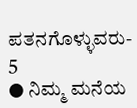ಪತನಗೊಳ್ಳುವರು- 5
● ನಿಮ್ಮ ಮನೆಯ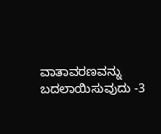ವಾತಾವರಣವನ್ನು ಬದಲಾಯಿಸುವುದು -3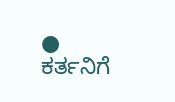● ಕರ್ತನಿಗೆ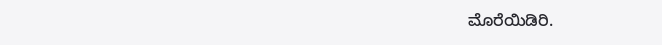ಮೊರೆಯಿಡಿರಿ.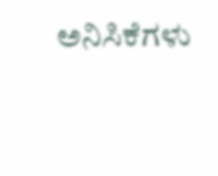ಅನಿಸಿಕೆಗಳು